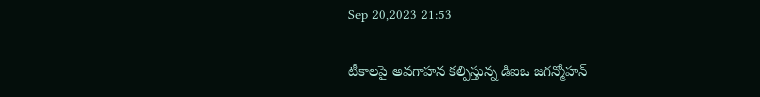Sep 20,2023 21:53

టీకాలపై అవగాహన కల్పిస్తున్న డిఐఒ జగన్మోహన్‌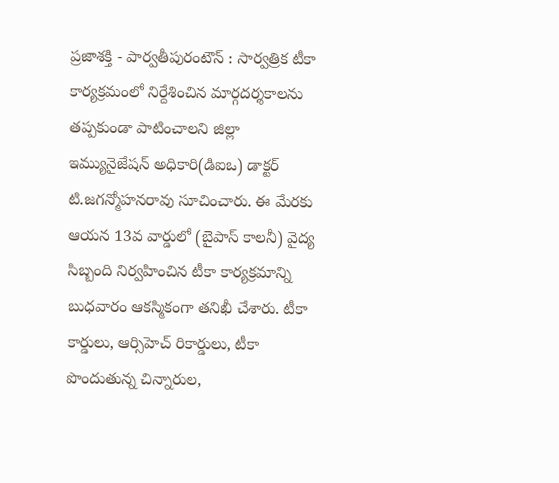ప్రజాశక్తి - పార్వతీపురంటౌన్‌ : సార్వత్రిక టీకా కార్యక్రమంలో నిర్దేశించిన మార్గదర్శకాలను తప్పకుండా పాటించాలని జిల్లా ఇమ్యునైజేషన్‌ అధికారి(డిఐఒ) డాక్టర్‌ టి.జగన్మోహనరావు సూచించారు. ఈ మేరకు ఆయన 13వ వార్డులో (బైపాస్‌ కాలనీ) వైద్య సిబ్బంది నిర్వహించిన టీకా కార్యక్రమాన్ని బుధవారం ఆకస్మికంగా తనిఖీ చేశారు. టీకా కార్డులు, ఆర్సిహెచ్‌ రికార్డులు, టీకా పొందుతున్న చిన్నారుల,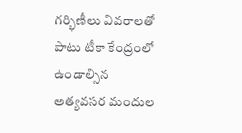గర్భిణీలు వివరాలతో పాటు టీకా కేంద్రంలో ఉండాల్సిన అత్యవసర మందుల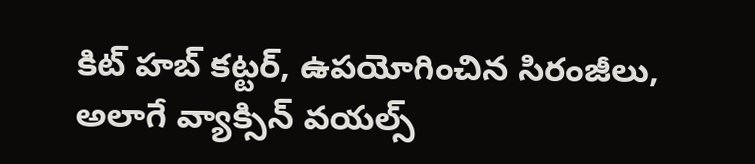కిట్‌ హబ్‌ కట్టర్‌, ఉపయోగించిన సిరంజీలు, అలాగే వ్యాక్సిన్‌ వయల్స్‌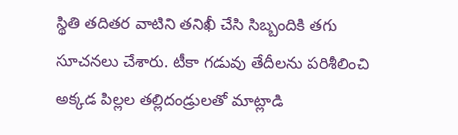స్థితి తదితర వాటిని తనిఖీ చేసి సిబ్బందికి తగు సూచనలు చేశారు. టీకా గడువు తేదీలను పరిశీలించి అక్కడ పిల్లల తల్లిదండ్రులతో మాట్లాడి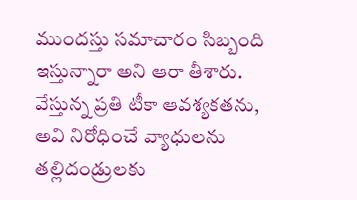ముందస్తు సమాచారం సిబ్బంది ఇస్తున్నారా అని ఆరా తీశారు. వేస్తున్న ప్రతి టీకా ఆవశ్యకతను, అవి నిరోధించే వ్యాధులను తల్లిదండ్రులకు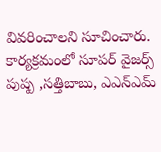వివరించాలని సూచించారు. కార్యక్రమంలో సూపర్‌ వైజర్స్‌ పుష్ప ,సత్తిబాబు, ఎఎన్‌ఎమ్‌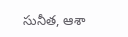సునీత, ఆశా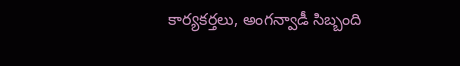కార్యకర్తలు, అంగన్వాడీ సిబ్బంది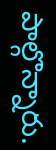పాల్గొన్నారు.